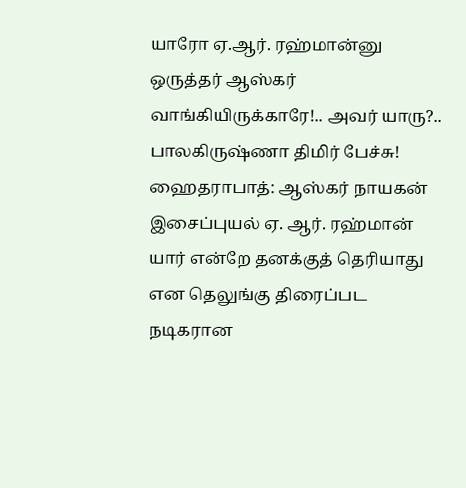யாரோ ஏ.ஆர். ரஹ்மான்னு ஒருத்தர் ஆஸ்கர் வாங்கியிருக்காரே!.. அவர் யாரு?.. பாலகிருஷ்ணா திமிர் பேச்சு!
ஹைதராபாத்: ஆஸ்கர் நாயகன் இசைப்புயல் ஏ. ஆர். ரஹ்மான் யார் என்றே தனக்குத் தெரியாது என தெலுங்கு திரைப்பட நடிகரான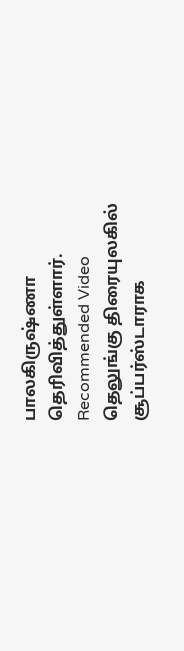பாலகிருஷ்ணா தெரிவித்துள்ளார்.
Recommended Video
தெலுங்கு திரையுலகில் சூப்பர்ஸ்டாராக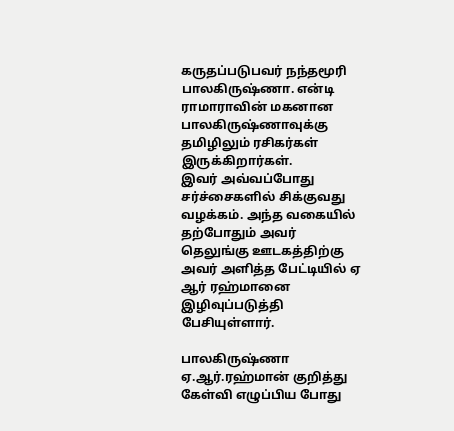கருதப்படுபவர் நந்தமூரி பாலகிருஷ்ணா. என்டி ராமாராவின் மகனான பாலகிருஷ்ணாவுக்கு தமிழிலும் ரசிகர்கள் இருக்கிறார்கள்.
இவர் அவ்வப்போது சர்ச்சைகளில் சிக்குவது வழக்கம். அந்த வகையில் தற்போதும் அவர் தெலுங்கு ஊடகத்திற்கு அவர் அளித்த பேட்டியில் ஏ ஆர் ரஹ்மானை இழிவுப்படுத்தி பேசியுள்ளார்.

பாலகிருஷ்ணா
ஏ.ஆர்.ரஹ்மான் குறித்து கேள்வி எழுப்பிய போது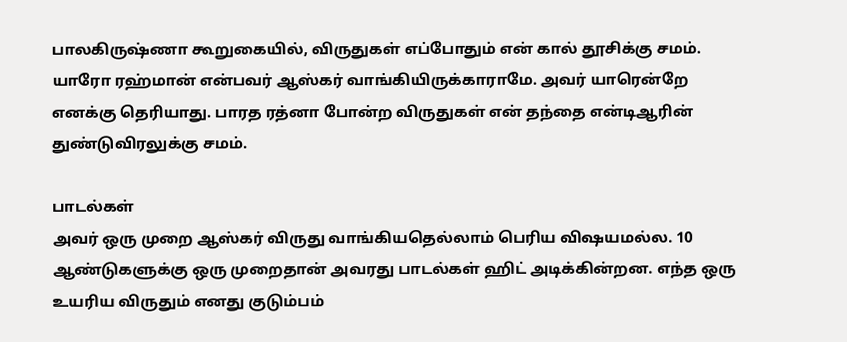பாலகிருஷ்ணா கூறுகையில், விருதுகள் எப்போதும் என் கால் தூசிக்கு சமம். யாரோ ரஹ்மான் என்பவர் ஆஸ்கர் வாங்கியிருக்காராமே. அவர் யாரென்றே எனக்கு தெரியாது. பாரத ரத்னா போன்ற விருதுகள் என் தந்தை என்டிஆரின் துண்டுவிரலுக்கு சமம்.

பாடல்கள்
அவர் ஒரு முறை ஆஸ்கர் விருது வாங்கியதெல்லாம் பெரிய விஷயமல்ல. 10 ஆண்டுகளுக்கு ஒரு முறைதான் அவரது பாடல்கள் ஹிட் அடிக்கின்றன. எந்த ஒரு உயரிய விருதும் எனது குடும்பம்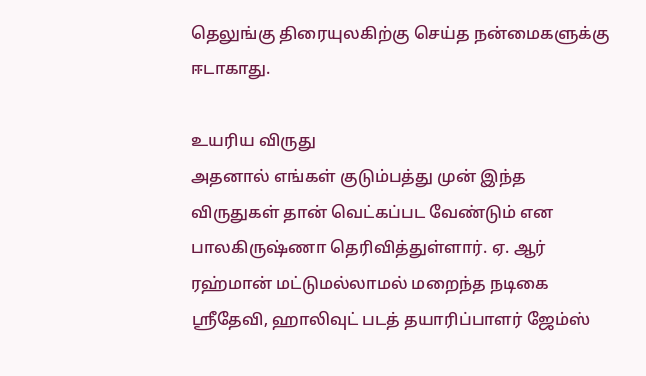தெலுங்கு திரையுலகிற்கு செய்த நன்மைகளுக்கு ஈடாகாது.

உயரிய விருது
அதனால் எங்கள் குடும்பத்து முன் இந்த விருதுகள் தான் வெட்கப்பட வேண்டும் என பாலகிருஷ்ணா தெரிவித்துள்ளார். ஏ. ஆர் ரஹ்மான் மட்டுமல்லாமல் மறைந்த நடிகை ஸ்ரீதேவி, ஹாலிவுட் படத் தயாரிப்பாளர் ஜேம்ஸ்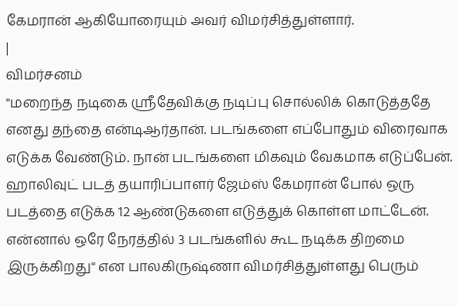கேமரான் ஆகியோரையும் அவர் விமர்சித்துள்ளார்.
|
விமர்சனம்
"மறைந்த நடிகை ஸ்ரீதேவிக்கு நடிப்பு சொல்லிக் கொடுத்ததே எனது தந்தை என்டிஆர்தான். படங்களை எப்போதும் விரைவாக எடுக்க வேண்டும். நான் படங்களை மிகவும் வேகமாக எடுப்பேன். ஹாலிவுட் படத் தயாரிப்பாளர் ஜேம்ஸ் கேமரான் போல் ஒரு படத்தை எடுக்க 12 ஆண்டுகளை எடுத்துக் கொள்ள மாட்டேன். என்னால் ஒரே நேரத்தில் 3 படங்களில் கூட நடிக்க திறமை இருக்கிறது" என பாலகிருஷ்ணா விமர்சித்துள்ளது பெரும்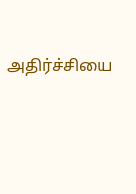அதிர்ச்சியை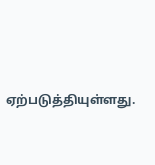ஏற்படுத்தியுள்ளது.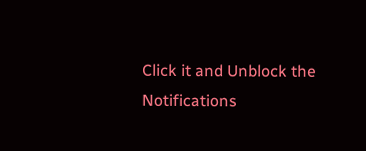Click it and Unblock the Notifications